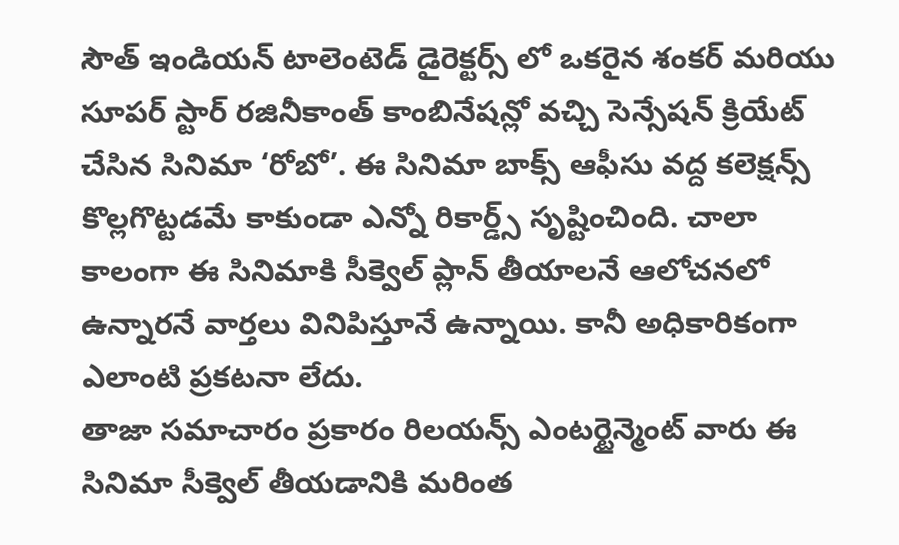సౌత్ ఇండియన్ టాలెంటెడ్ డైరెక్టర్స్ లో ఒకరైన శంకర్ మరియు సూపర్ స్టార్ రజినీకాంత్ కాంబినేషన్లో వచ్చి సెన్సేషన్ క్రియేట్ చేసిన సినిమా ‘రోబో’. ఈ సినిమా బాక్స్ ఆఫీసు వద్ద కలెక్షన్స్ కొల్లగొట్టడమే కాకుండా ఎన్నో రికార్డ్స్ సృష్టించింది. చాలా కాలంగా ఈ సినిమాకి సీక్వెల్ ప్లాన్ తీయాలనే ఆలోచనలో ఉన్నారనే వార్తలు వినిపిస్తూనే ఉన్నాయి. కానీ అధికారికంగా ఎలాంటి ప్రకటనా లేదు.
తాజా సమాచారం ప్రకారం రిలయన్స్ ఎంటర్టైన్మెంట్ వారు ఈ సినిమా సీక్వెల్ తీయడానికి మరింత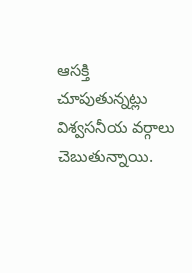ఆసక్తి చూపుతున్నట్లు విశ్వసనీయ వర్గాలు చెబుతున్నాయి.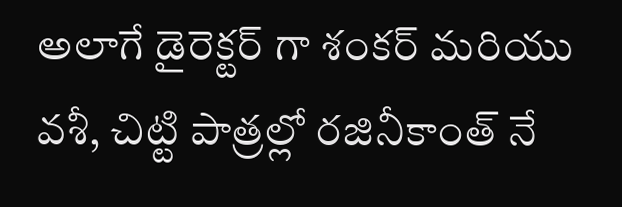అలాగే డైరెక్టర్ గా శంకర్ మరియు వశీ, చిట్టి పాత్రల్లో రజినీకాంత్ నే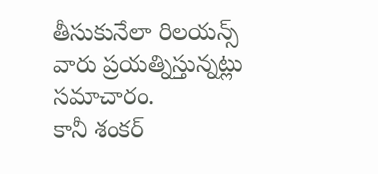తీసుకునేలా రిలయన్స్ వారు ప్రయత్నిస్తున్నట్లు సమాచారం.
కానీ శంకర్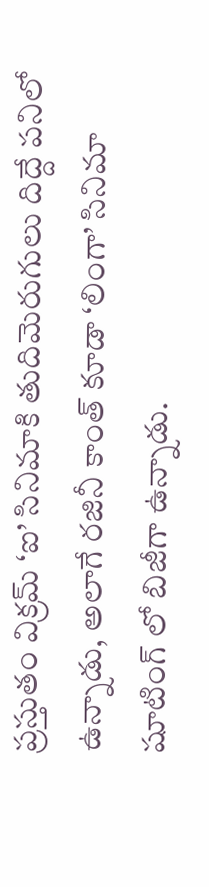ప్రస్తుతం విక్రమ్ ‘ఐ’ సినిమాకి తుదిమెరుగులు దిద్దే పనిలో ఉన్నాడు, అలాగే రజినీ కాంత్ కూడా ‘లింగా’ సినిమా షూటింగ్ లో బిజీగా ఉన్నాడు.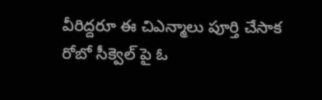వీరిద్దరూ ఈ చిఎన్మాలు పూర్తి చేసాక రోబో సీక్వెల్ పై ఓ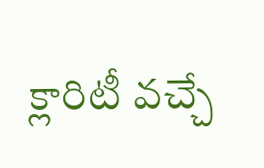క్లారిటీ వచ్చే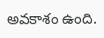అవకాశం ఉంది.